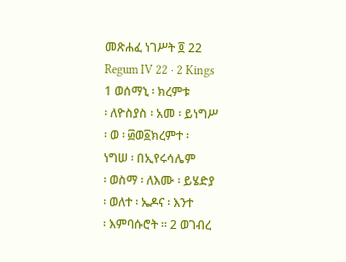መጽሐፈ ነገሥት ፬ 22
Regum IV 22 · 2 Kings
1 ወሰማኒ ፡ ክረምቱ
፡ ለዮስያስ ፡ አመ ፡ ይነግሥ
፡ ወ ፡ ፴ወ፩ክረምተ ፡
ነግሠ ፡ በኢየሩሳሌም
፡ ወስማ ፡ ለእሙ ፡ ይሄድያ
፡ ወለተ ፡ ኤዶና ፡ እንተ
፡ እምባሱሮት ። 2 ወገብረ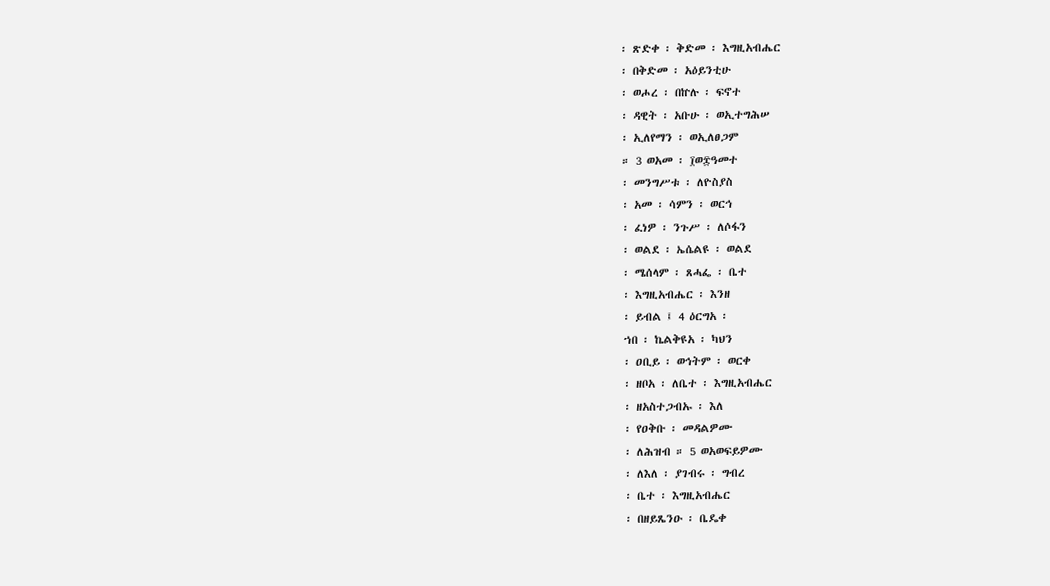፡ ጽድቀ ፡ ቅድመ ፡ እግዚአብሔር
፡ በቅድመ ፡ አዕይንቲሁ
፡ ወሖረ ፡ በኵሉ ፡ ፍኖተ
፡ ዳዊት ፡ አቡሁ ፡ ወኢተግሕሠ
፡ ኢለየማን ፡ ወኢለፀጋም
። 3 ወአመ ፡ ፲ወ፰ዓመተ
፡ መንግሥቱ ፡ ለዮስያስ
፡ አመ ፡ ሳምን ፡ ወርኅ
፡ ፈነዎ ፡ ንጉሥ ፡ ለሶፋን
፡ ወልደ ፡ ኤሴልዩ ፡ ወልደ
፡ ሜሰላም ፡ ጸሓፌ ፡ ቤተ
፡ እግዚአብሔር ፡ እንዘ
፡ ይብል ፤ 4 ዕርግአ ፡
ኀበ ፡ ኬልቅዩአ ፡ ካህን
፡ ዐቢይ ፡ ወኅትም ፡ ወርቀ
፡ ዘቦአ ፡ ለቤተ ፡ እግዚአብሔር
፡ ዘአስተጋብኡ ፡ እለ
፡ የዐቅቡ ፡ መዳልዎሙ
፡ ለሕዝብ ። 5 ወአወፍይዎሙ
፡ ለእለ ፡ ያገብሩ ፡ ግብረ
፡ ቤተ ፡ እግዚአብሔር
፡ በዘይጼንዑ ፡ ቤዴቀ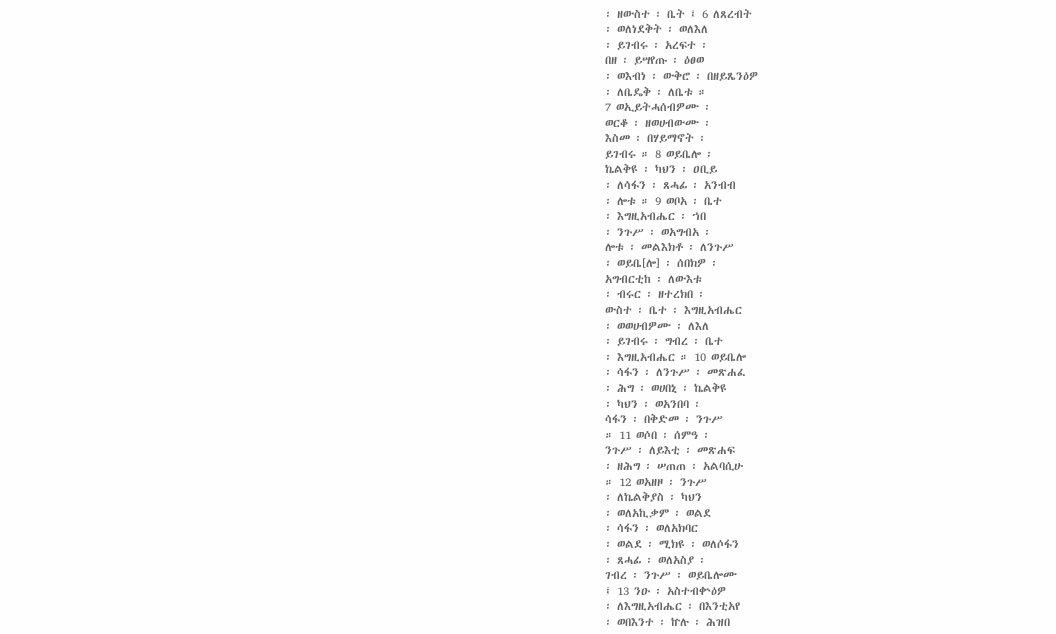፡ ዘውስተ ፡ ቤት ፤ 6 ለጸረብት
፡ ወለነደቅት ፡ ወለእለ
፡ ይገብሩ ፡ አረፍተ ፡
በዘ ፡ ይሣየጡ ፡ ዕፀወ
፡ ወእብነ ፡ ውቅሮ ፡ በዘይጼንዕዎ
፡ ለቤዴቅ ፡ ለቤቱ ።
7 ወኢይትሓሰብዎሙ ፡
ወርቆ ፡ ዘወሀብውሙ ፡
እስመ ፡ በሃይማኖት ፡
ይገብሩ ። 8 ወይቤሎ ፡
ኬልቅዩ ፡ ካህን ፡ ዐቢይ
፡ ለሳፋን ፡ ጸሓፊ ፡ አንብብ
፡ ሎቱ ። 9 ወቦአ ፡ ቤተ
፡ እግዚአብሔር ፡ ኀበ
፡ ንጉሥ ፡ ወአግብአ ፡
ሎቱ ፡ መልእክቶ ፡ ለንጉሥ
፡ ወይቤ[ሎ] ፡ ሰበክዎ ፡
አግብርቲከ ፡ ለውእቱ
፡ ብሩር ፡ ዘተረክበ ፡
ውስተ ፡ ቤተ ፡ እግዚአብሔር
፡ ወወሀብዎሙ ፡ ለእለ
፡ ይገብሩ ፡ ግብረ ፡ ቤተ
፡ እግዚአብሔር ። 10 ወይቤሎ
፡ ሳፋን ፡ ለንጉሥ ፡ መጽሐፈ
፡ ሕግ ፡ ወሀበኒ ፡ ኬልቅዩ
፡ ካህን ፡ ወአንበባ ፡
ሳፋን ፡ በቅድመ ፡ ንጉሥ
። 11 ወሶበ ፡ ሰምዓ ፡
ንጉሥ ፡ ለይእቲ ፡ መጽሐፍ
፡ ዘሕግ ፡ ሠጠጠ ፡ አልባሲሁ
። 12 ወአዘዞ ፡ ንጉሥ
፡ ለኬልቅያስ ፡ ካህን
፡ ወለአኪቃም ፡ ወልደ
፡ ሳፋን ፡ ወለአክባር
፡ ወልደ ፡ ሚክዩ ፡ ወለሶፋን
፡ ጸሓፊ ፡ ወለአስያ ፡
ገብረ ፡ ንጉሥ ፡ ወይቤሎሙ
፤ 13 ንዑ ፡ አስተብቍዕዎ
፡ ለእግዚአብሔር ፡ በእንቲአየ
፡ ወበእንተ ፡ ኵሉ ፡ ሕዝበ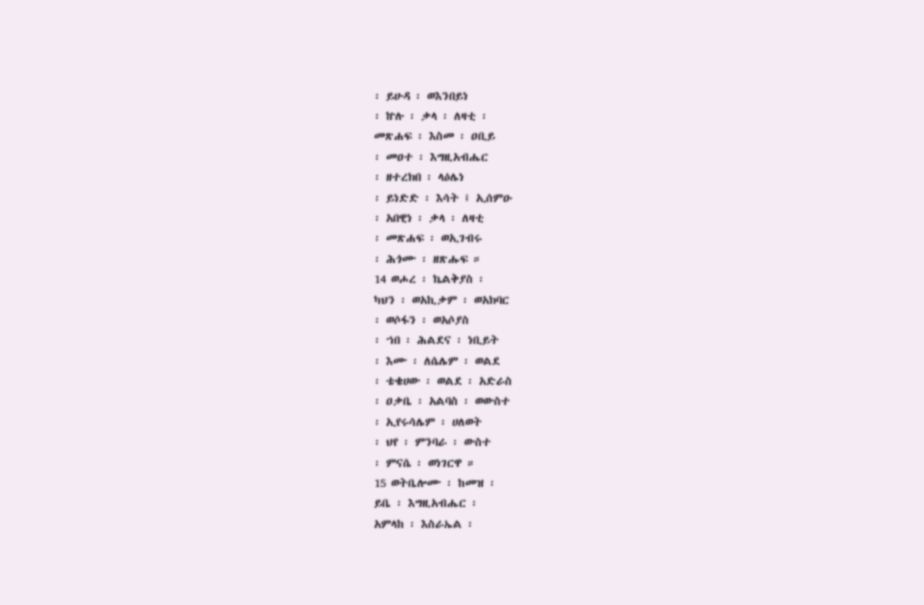፡ ይሁዳ ፡ ወእንበይነ
፡ ኵሉ ፡ ቃላ ፡ ለዛቲ ፡
መጽሐፍ ፡ እስመ ፡ ዐቢይ
፡ መዐተ ፡ እግዚአብሔር
፡ ዘተረክበ ፡ ላዕሌነ
፡ ይነድድ ፡ እሳት ፤ ኢሰምዑ
፡ አበዊነ ፡ ቃላ ፡ ለዛቲ
፡ መጽሐፍ ፡ ወኢገብሩ
፡ ሕጎሙ ፡ ዘጽሑፍ ።
14 ወሖረ ፡ ኬልቅያስ ፡
ካህን ፡ ወአኪቃም ፡ ወአክባር
፡ ወሶፋን ፡ ወአሶያስ
፡ ኀበ ፡ ሕልደና ፡ ነቢይት
፡ እሙ ፡ ለሴሌም ፡ ወልደ
፡ ቴቄሀው ፡ ወልደ ፡ አድራስ
፡ ዐቃቤ ፡ አልባስ ፡ ወውስተ
፡ ኢየሩሳሌም ፡ ሀለወት
፡ ህየ ፡ ምንባራ ፡ ውስተ
፡ ምናሴ ፡ ወነገርዋ ።
15 ወትቤሎሙ ፡ ከመዝ ፡
ይቤ ፡ እግዚአብሔር ፡
አምላከ ፡ እስራኤል ፡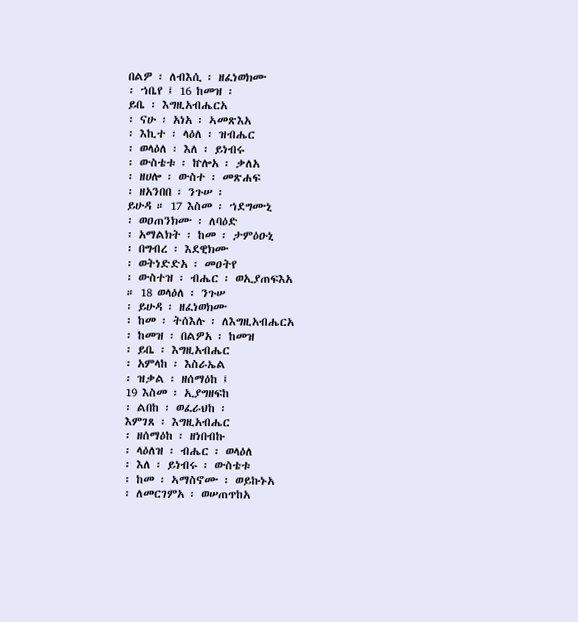በልዎ ፡ ለብእሲ ፡ ዘፈነወክሙ
፡ ኀቤየ ፤ 16 ከመዝ ፡
ይቤ ፡ እግዚአብሔርአ
፡ ናሁ ፡ አነአ ፡ ኣመጽእአ
፡ እኪተ ፡ ላዕለ ፡ ዝብሔር
፡ ወላዕለ ፡ እለ ፡ ይነብሩ
፡ ውስቴቱ ፡ ኵሎአ ፡ ቃለአ
፡ ዘሀሎ ፡ ውስተ ፡ መጽሐፍ
፡ ዘአንበበ ፡ ንጉሠ ፡
ይሁዳ ። 17 እስመ ፡ ኀደግሙኒ
፡ ወዐጠንክሙ ፡ ለባዕድ
፡ አማልክት ፡ ከመ ፡ ታምዕዑኒ
፡ በግብረ ፡ እደዊክሙ
፡ ወትነድድአ ፡ መዐትየ
፡ ውስተዝ ፡ ብሔር ፡ ወኢያጠፍእአ
። 18 ወላዕለ ፡ ንጉሠ
፡ ይሁዳ ፡ ዘፈነወክሙ
፡ ከመ ፡ ትሰእሉ ፡ ለእግዚአብሔርአ
፡ ከመዝ ፡ በልዎአ ፡ ከመዝ
፡ ይቤ ፡ እግዚአብሔር
፡ አምላከ ፡ እስራኤል
፡ ዝቃል ፡ ዘሰማዕከ ፤
19 እስመ ፡ ኢያግዘፍከ
፡ ልበከ ፡ ወፈራህከ ፡
እምገጸ ፡ እግዚአብሔር
፡ ዘሰማዕከ ፡ ዘነበብኩ
፡ ላዕለዝ ፡ ብሔር ፡ ወላዕለ
፡ እለ ፡ ይነብሩ ፡ ውስቴቱ
፡ ከመ ፡ ኣማስኖሙ ፡ ወይኩኑአ
፡ ለመርገምአ ፡ ወሠጠጥከአ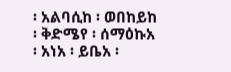፡ አልባሲከ ፡ ወበከይከ
፡ ቅድሜየ ፡ ሰማዕኩአ
፡ አነአ ፡ ይቤአ ፡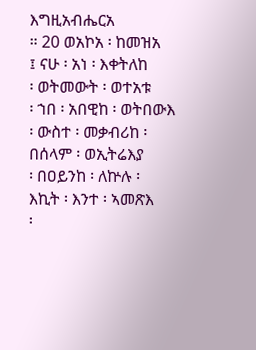እግዚአብሔርአ
። 20 ወአኮአ ፡ ከመዝአ
፤ ናሁ ፡ አነ ፡ እቀትለከ
፡ ወትመውት ፡ ወተአቱ
፡ ኀበ ፡ አበዊከ ፡ ወትበውእ
፡ ውስተ ፡ መቃብሪከ ፡
በሰላም ፡ ወኢትሬእያ
፡ በዐይንከ ፡ ለኵሉ ፡
እኪት ፡ እንተ ፡ ኣመጽእ
፡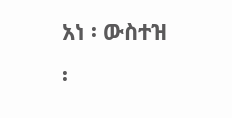አነ ፡ ውስተዝ ፡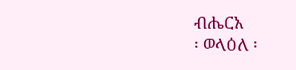ብሔርአ
፡ ወላዕለ ፡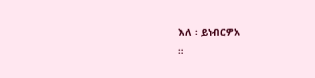እለ ፡ ይነብርዎአ
።